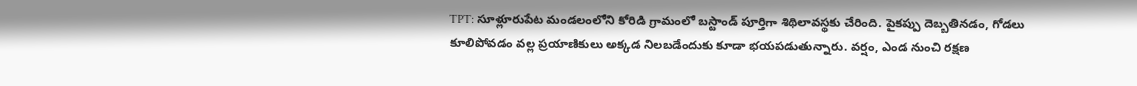TPT: సూళ్లూరుపేట మండలంలోని కోరిడి గ్రామంలో బస్టాండ్ పూర్తిగా శిథిలావస్థకు చేరింది. పైకప్పు దెబ్బతినడం, గోడలు కూలిపోవడం వల్ల ప్రయాణికులు అక్కడ నిలబడేందుకు కూడా భయపడుతున్నారు. వర్షం, ఎండ నుంచి రక్షణ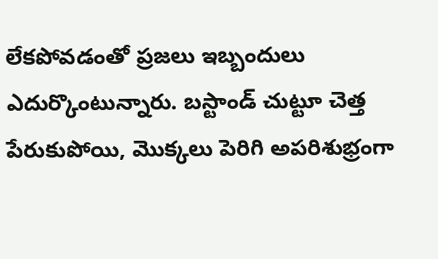లేకపోవడంతో ప్రజలు ఇబ్బందులు ఎదుర్కొంటున్నారు. బస్టాండ్ చుట్టూ చెత్త పేరుకుపోయి, మొక్కలు పెరిగి అపరిశుభ్రంగా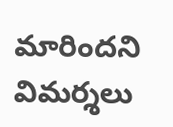మారిందని విమర్శలు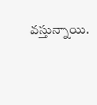వస్తున్నాయి.